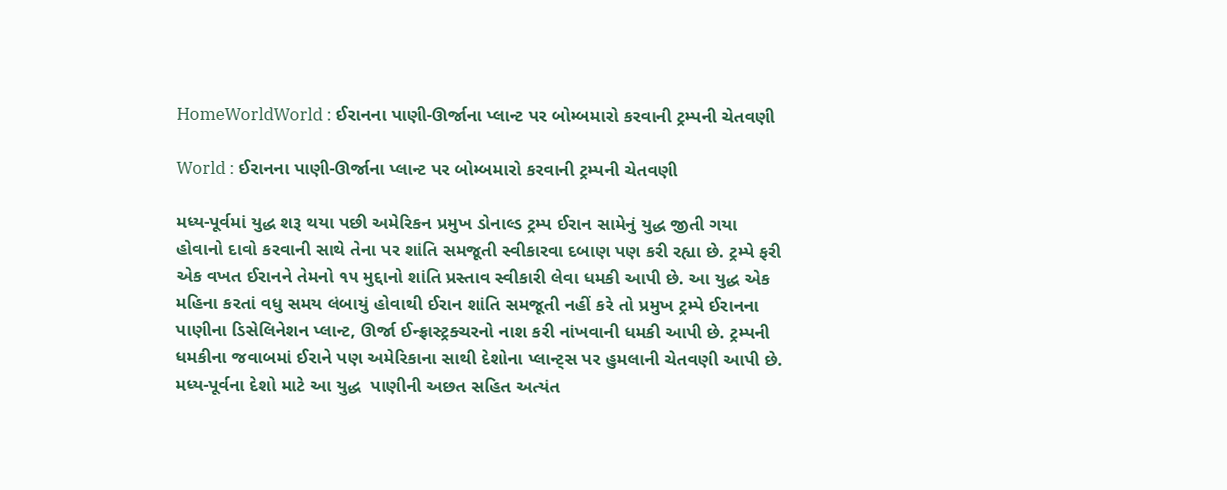HomeWorldWorld : ઈરાનના પાણી-ઊર્જાના પ્લાન્ટ પર બોમ્બમારો કરવાની ટ્રમ્પની ચેતવણી

World : ઈરાનના પાણી-ઊર્જાના પ્લાન્ટ પર બોમ્બમારો કરવાની ટ્રમ્પની ચેતવણી

મધ્ય-પૂર્વમાં યુદ્ધ શરૂ થયા પછી અમેરિકન પ્રમુખ ડોનાલ્ડ ટ્રમ્પ ઈરાન સામેનું યુદ્ધ જીતી ગયા હોવાનો દાવો કરવાની સાથે તેના પર શાંતિ સમજૂતી સ્વીકારવા દબાણ પણ કરી રહ્યા છે. ટ્રમ્પે ફરી એક વખત ઈરાનને તેમનો ૧૫ મુદ્દાનો શાંતિ પ્રસ્તાવ સ્વીકારી લેવા ધમકી આપી છે. આ યુદ્ધ એક મહિના કરતાં વધુ સમય લંબાયું હોવાથી ઈરાન શાંતિ સમજૂતી નહીં કરે તો પ્રમુખ ટ્રમ્પે ઈરાનના પાણીના ડિસેલિનેશન પ્લાન્ટ, ઊર્જા ઈન્ફ્રાસ્ટ્રક્ચરનો નાશ કરી નાંખવાની ધમકી આપી છે. ટ્રમ્પની ધમકીના જવાબમાં ઈરાને પણ અમેરિકાના સાથી દેશોના પ્લાન્ટ્સ પર હુમલાની ચેતવણી આપી છે. મધ્ય-પૂર્વના દેશો માટે આ યુદ્ધ  પાણીની અછત સહિત અત્યંત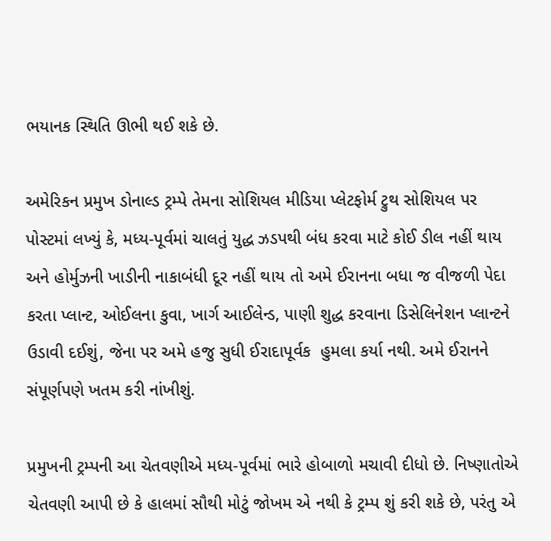ભયાનક સ્થિતિ ઊભી થઈ શકે છે.

અમેરિકન પ્રમુખ ડોનાલ્ડ ટ્રમ્પે તેમના સોશિયલ મીડિયા પ્લેટફોર્મ ટ્રુથ સોશિયલ પર પોસ્ટમાં લખ્યું કે, મધ્ય-પૂર્વમાં ચાલતું યુદ્ધ ઝડપથી બંધ કરવા માટે કોઈ ડીલ નહીં થાય અને હોર્મુઝની ખાડીની નાકાબંધી દૂર નહીં થાય તો અમે ઈરાનના બધા જ વીજળી પેદા કરતા પ્લાન્ટ, ઓઈલના કુવા, ખાર્ગ આઈલેન્ડ, પાણી શુદ્ધ કરવાના ડિસેલિનેશન પ્લાન્ટને ઉડાવી દઈશું, જેના પર અમે હજુ સુધી ઈરાદાપૂર્વક  હુમલા કર્યા નથી. અમે ઈરાનને સંપૂર્ણપણે ખતમ કરી નાંખીશું.

પ્રમુખની ટ્રમ્પની આ ચેતવણીએ મધ્ય-પૂર્વમાં ભારે હોબાળો મચાવી દીધો છે. નિષ્ણાતોએ ચેતવણી આપી છે કે હાલમાં સૌથી મોટું જોખમ એ નથી કે ટ્રમ્પ શું કરી શકે છે, પરંતુ એ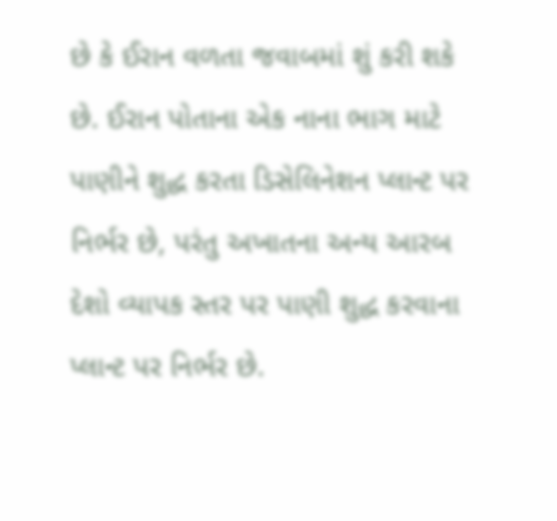છે કે ઈરાન વળતા જવાબમાં શું કરી શકે છે. ઈરાન પોતાના એક નાના ભાગ માટે પાણીને શુદ્ધ કરતા ડિસેલિનેશન પ્લાન્ટ પર નિર્ભર છે, પરંતુ અખાતના અન્ય આરબ દેશો વ્યાપક સ્તર પર પાણી શુદ્ધ કરવાના પ્લાન્ટ પર નિર્ભર છે.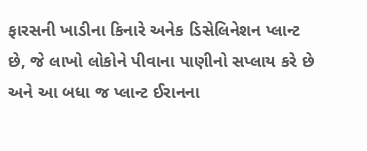ફારસની ખાડીના કિનારે અનેક ડિસેલિનેશન પ્લાન્ટ છે, જે લાખો લોકોને પીવાના પાણીનો સપ્લાય કરે છે અને આ બધા જ પ્લાન્ટ ઈરાનના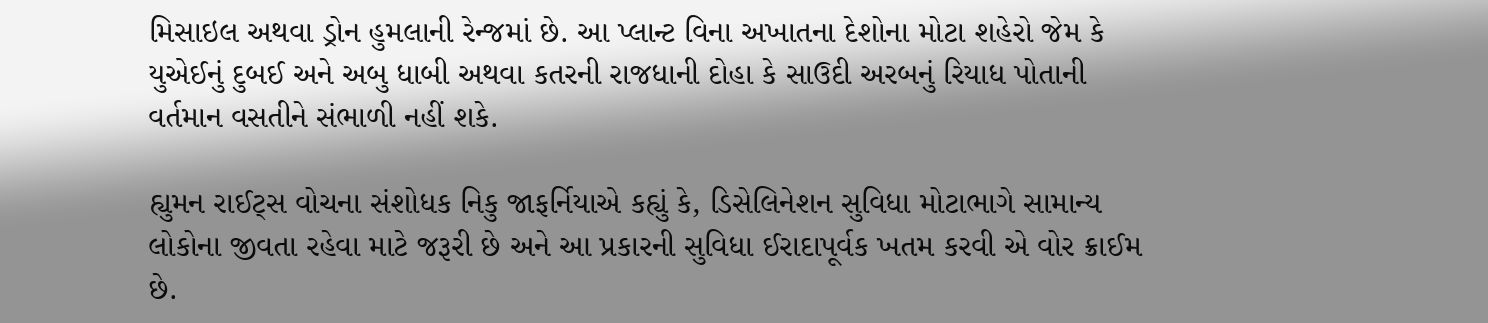મિસાઇલ અથવા ડ્રોન હુમલાની રેન્જમાં છે. આ પ્લાન્ટ વિના અખાતના દેશોના મોટા શહેરો જેમ કે યુએઈનું દુબઈ અને અબુ ધાબી અથવા કતરની રાજધાની દોહા કે સાઉદી અરબનું રિયાધ પોતાની વર્તમાન વસતીને સંભાળી નહીં શકે.

હ્યુમન રાઈટ્સ વોચના સંશોધક નિકુ જાફર્નિયાએ કહ્યું કે, ડિસેલિનેશન સુવિધા મોટાભાગે સામાન્ય લોકોના જીવતા રહેવા માટે જરૂરી છે અને આ પ્રકારની સુવિધા ઈરાદાપૂર્વક ખતમ કરવી એ વોર ક્રાઈમ છે.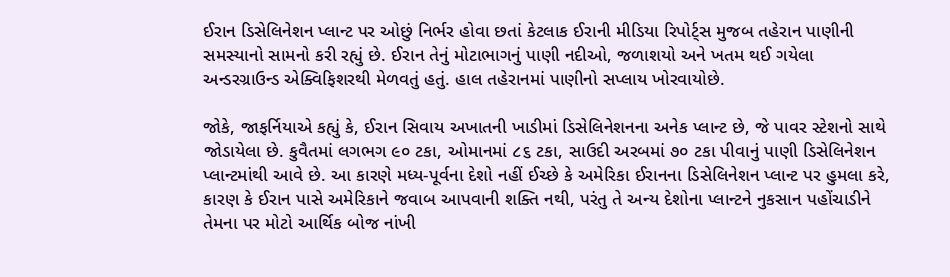ઈરાન ડિસેલિનેશન પ્લાન્ટ પર ઓછું નિર્ભર હોવા છતાં કેટલાક ઈરાની મીડિયા રિપોર્ટ્સ મુજબ તહેરાન પાણીની સમસ્યાનો સામનો કરી રહ્યું છે. ઈરાન તેનું મોટાભાગનું પાણી નદીઓ, જળાશયો અને ખતમ થઈ ગયેલા અન્ડરગ્રાઉન્ડ એક્વિફિશરથી મેળવતું હતું. હાલ તહેરાનમાં પાણીનો સપ્લાય ખોરવાયોછે.

જોકે, જાફર્નિયાએ કહ્યું કે, ઈરાન સિવાય અખાતની ખાડીમાં ડિસેલિનેશનના અનેક પ્લાન્ટ છે, જે પાવર સ્ટેશનો સાથે જોડાયેલા છે. કુવૈતમાં લગભગ ૯૦ ટકા, ઓમાનમાં ૮૬ ટકા, સાઉદી અરબમાં ૭૦ ટકા પીવાનું પાણી ડિસેલિનેશન પ્લાન્ટમાંથી આવે છે. આ કારણે મધ્ય-પૂર્વના દેશો નહીં ઈચ્છે કે અમેરિકા ઈરાનના ડિસેલિનેશન પ્લાન્ટ પર હુમલા કરે, કારણ કે ઈરાન પાસે અમેરિકાને જવાબ આપવાની શક્તિ નથી, પરંતુ તે અન્ય દેશોના પ્લાન્ટને નુકસાન પહોંચાડીને તેમના પર મોટો આર્થિક બોજ નાંખી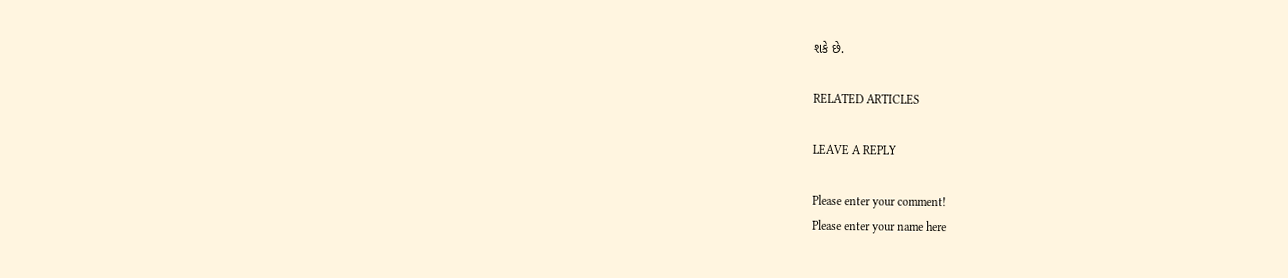શકે છે.

RELATED ARTICLES

LEAVE A REPLY

Please enter your comment!
Please enter your name here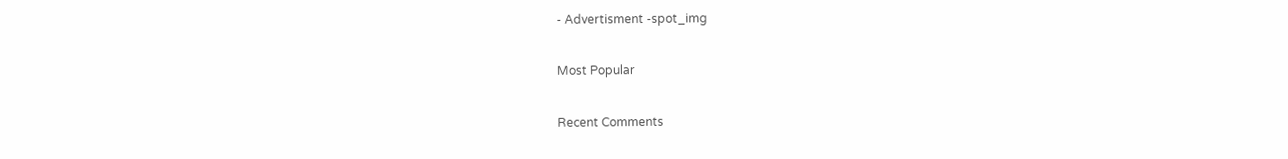- Advertisment -spot_img

Most Popular

Recent Comments